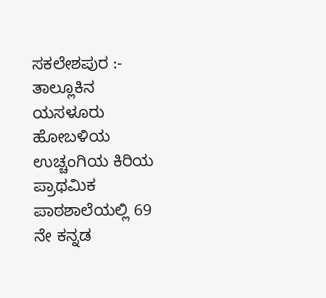ಸಕಲೇಶಪುರ :- ತಾಲ್ಲೂಕಿನ ಯಸಳೂರು ಹೋಬಳಿಯ ಉಚ್ಚಂಗಿಯ ಕಿರಿಯ ಪ್ರಾಥಮಿಕ ಪಾಠಶಾಲೆಯಲ್ಲಿ 69 ನೇ ಕನ್ನಡ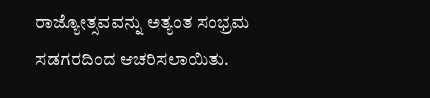ರಾಜ್ಯೋತ್ಸವವನ್ನು ಅತ್ಯಂತ ಸಂಭ್ರಮ ಸಡಗರದಿಂದ ಆಚರಿಸಲಾಯಿತು.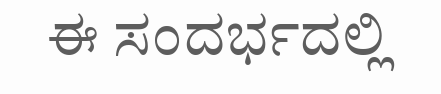ಈ ಸಂದರ್ಭದಲ್ಲಿ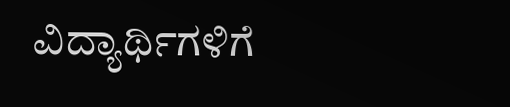ವಿದ್ಯಾರ್ಥಿಗಳಿಗೆ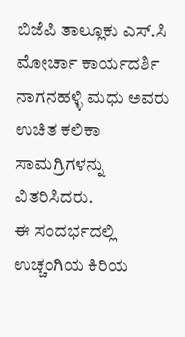ಬಿಜೆಪಿ ತಾಲ್ಲೂಕು ಎಸ್.ಸಿ ಮೋರ್ಚಾ ಕಾರ್ಯದರ್ಶಿ ನಾಗನಹಳ್ಳಿ ಮಧು ಅವರು ಉಚಿತ ಕಲಿಕಾ ಸಾಮಗ್ರಿಗಳನ್ನು ವಿತರಿಸಿದರು.
ಈ ಸಂದರ್ಭದಲ್ಲಿ ಉಚ್ಚಂಗಿಯ ಕಿರಿಯ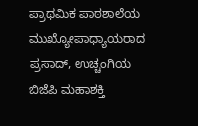ಪ್ರಾಥಮಿಕ ಪಾಠಶಾಲೆಯ ಮುಖ್ಯೋಪಾಧ್ಯಾಯರಾದ ಪ್ರಸಾದ್, ಉಚ್ಚಂಗಿಯ ಬಿಜೆಪಿ ಮಹಾಶಕ್ತಿ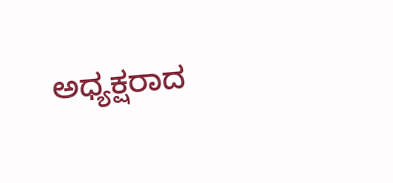ಅಧ್ಯಕ್ಷರಾದ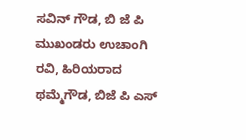ಸವಿನ್ ಗೌಡ, ಬಿ ಜೆ ಪಿ ಮುಖಂಡರು ಉಚಾಂಗಿ ರವಿ, ಹಿರಿಯರಾದ ಥಮ್ಮೆಗೌಡ, ಬಿಜೆ ಪಿ ಎಸ್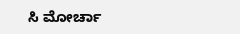ಸಿ ಮೋರ್ಚಾ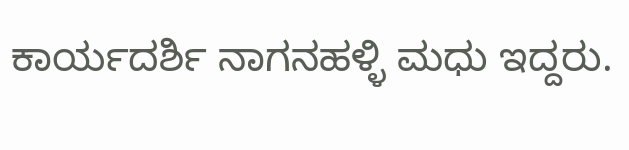ಕಾರ್ಯದರ್ಶಿ ನಾಗನಹಳ್ಳಿ ಮಧು ಇದ್ದರು.